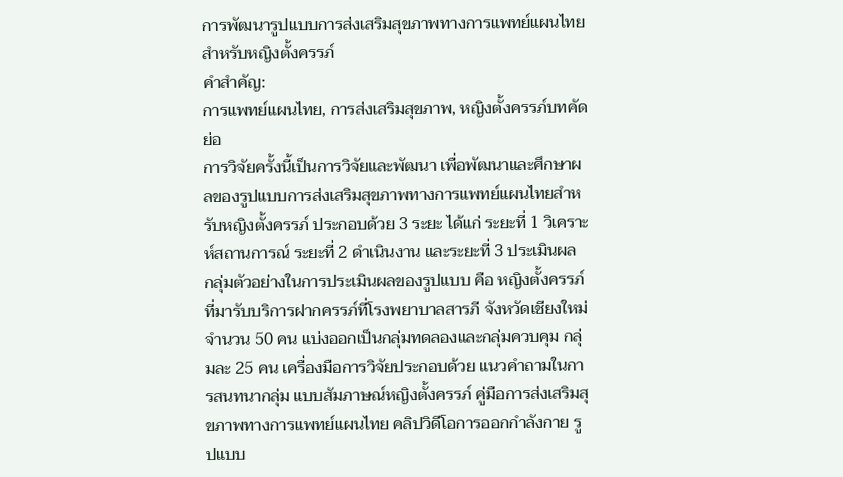การพัฒนารูปแบบการส่งเสริมสุขภาพทางการแพทย์แผนไทยสำหรับหญิงตั้งครรภ์
คำสำคัญ:
การแพทย์แผนไทย, การส่งเสริมสุขภาพ, หญิงตั้งครรภ์บทคัดย่อ
การวิจัยครั้งนี้เป็นการวิจัยและพัฒนา เพื่อพัฒนาและศึกษาผลของรูปแบบการส่งเสริมสุขภาพทางการแพทย์แผนไทยสำหรับหญิงตั้งครรภ์ ประกอบด้วย 3 ระยะ ได้แก่ ระยะที่ 1 วิเคราะห์สถานการณ์ ระยะที่ 2 ดำเนินงาน และระยะที่ 3 ประเมินผล กลุ่มตัวอย่างในการประเมินผลของรูปแบบ คือ หญิงตั้งครรภ์ที่มารับบริการฝากครรภ์ที่โรงพยาบาลสารภี จังหวัดเชียงใหม่ จำนวน 50 คน แบ่งออกเป็นกลุ่มทดลองและกลุ่มควบคุม กลุ่มละ 25 คน เครื่องมือการวิจัยประกอบด้วย แนวคำถามในการสนทนากลุ่ม แบบสัมภาษณ์หญิงตั้งครรภ์ คู่มือการส่งเสริมสุขภาพทางการแพทย์แผนไทย คลิปวิดีโอการออกกำลังกาย รูปแบบ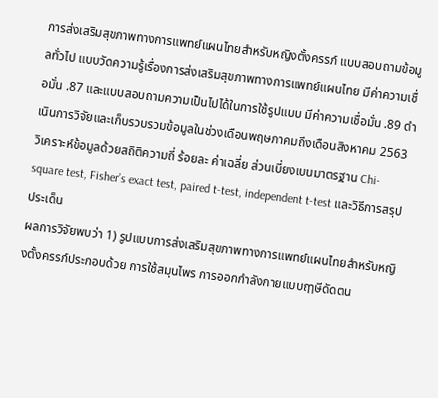การส่งเสริมสุขภาพทางการแพทย์แผนไทยสำหรับหญิงตั้งครรภ์ แบบสอบถามข้อมูลทั่วไป แบบวัดความรู้เรื่องการส่งเสริมสุขภาพทางการแพทย์แผนไทย มีค่าความเชื่อมั่น .87 และแบบสอบถามความเป็นไปได้ในการใช้รูปแบบ มีค่าความเชื่อมั่น .89 ดำเนินการวิจัยและเก็บรวบรวมข้อมูลในช่วงเดือนพฤษภาคมถึงเดือนสิงหาคม 2563 วิเคราะห์ข้อมูลด้วยสถิติความถี่ ร้อยละ ค่าเฉลี่ย ส่วนเบี่ยงเบนมาตรฐาน Chi-square test, Fisher’s exact test, paired t-test, independent t-test และวิธีการสรุปประเด็น
ผลการวิจัยพบว่า 1) รูปแบบการส่งเสริมสุขภาพทางการแพทย์แผนไทยสำหรับหญิงตั้งครรภ์ประกอบด้วย การใช้สมุนไพร การออกกำลังกายแบบฤๅษีดัดตน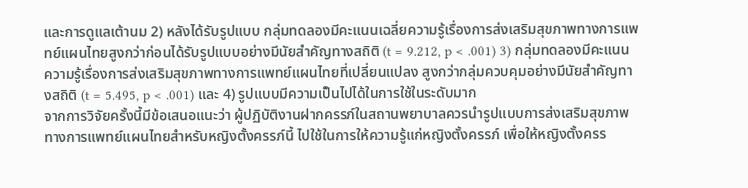และการดูแลเต้านม 2) หลังได้รับรูปแบบ กลุ่มทดลองมีคะแนนเฉลี่ยความรู้เรื่องการส่งเสริมสุขภาพทางการแพทย์แผนไทยสูงกว่าก่อนได้รับรูปแบบอย่างมีนัยสำคัญทางสถิติ (t = 9.212, p < .001) 3) กลุ่มทดลองมีคะแนนความรู้เรื่องการส่งเสริมสุขภาพทางการแพทย์แผนไทยที่เปลี่ยนแปลง สูงกว่ากลุ่มควบคุมอย่างมีนัยสำคัญทางสถิติ (t = 5.495, p < .001) และ 4) รูปแบบมีความเป็นไปได้ในการใช้ในระดับมาก
จากการวิจัยครั้งนี้มีข้อเสนอแนะว่า ผู้ปฏิบัติงานฝากครรภ์ในสถานพยาบาลควรนำรูปแบบการส่งเสริมสุขภาพทางการแพทย์แผนไทยสำหรับหญิงตั้งครรภ์นี้ ไปใช้ในการให้ความรู้แก่หญิงตั้งครรภ์ เพื่อให้หญิงตั้งครร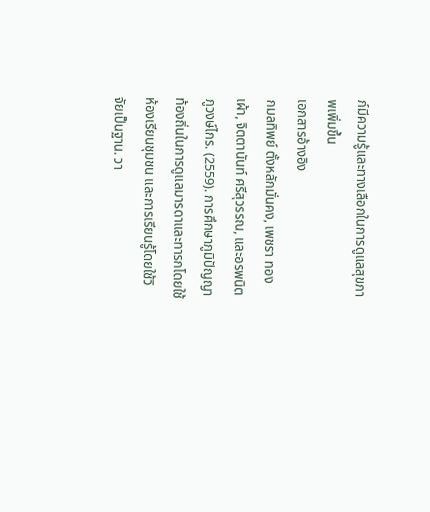ภ์มีความรู้และทางเลือกในการดูแลสุขภาพเพิ่มขึ้น
เอกสารอ้างอิง
กมลทิพย์ ตั้งหลักมั่นคง, เพชรา ทองเผ้า, จิตตานันท์ ศรีสุวรรณ, และอรพนิต ภูวงษ์ไกร. (2559). การศึกษาภูมิปัญญาท้องถิ่นในการดูแลมารดาและทารกโดยใช้ห้องเรียนชุมชน และการเรียนรู้โดยใช้วิจัยเป็นฐาน. วา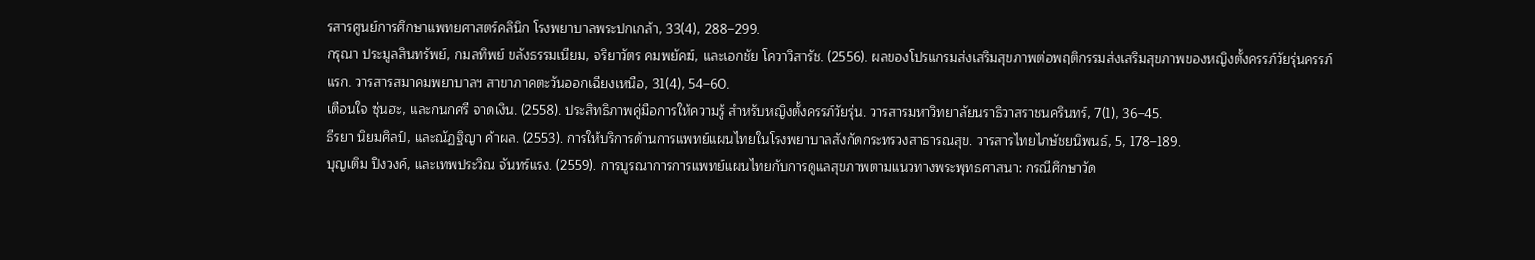รสารศูนย์การศึกษาแพทยศาสตร์คลินิก โรงพยาบาลพระปกเกล้า, 33(4), 288–299.
กรุณา ประมูลสินทรัพย์, กมลทิพย์ ขลังธรรมเนียม, จริยาวัตร คมพยัคฆ์, และเอกชัย โควาวิสารัช. (2556). ผลของโปรแกรมส่งเสริมสุขภาพต่อพฤติกรรมส่งเสริมสุขภาพของหญิงตั้งครรภ์วัยรุ่นครรภ์แรก. วารสารสมาคมพยาบาลฯ สาขาภาคตะวันออกเฉียงเหนือ, 31(4), 54–60.
เตือนใจ ซุ่นฮะ, และกนกศรี จาดเงิน. (2558). ประสิทธิภาพคู่มือการให้ความรู้ สำหรับหญิงตั้งครรภ์วัยรุ่น. วารสารมหาวิทยาลัยนราธิวาสราชนครินทร์, 7(1), 36–45.
ธีรยา นิยมศิลป์, และณัฏฐิญา ค้าผล. (2553). การให้บริการด้านการแพทย์แผนไทยในโรงพยาบาลสังกัดกระทรวงสาธารณสุข. วารสารไทยไภษัชยนิพนธ์, 5, 178–189.
บุญเติม ปิงวงค์, และเทพประวิณ จันทร์แรง. (2559). การบูรณาการการแพทย์แผนไทยกับการดูแลสุขภาพตามแนวทางพระพุทธศาสนา: กรณีศึกษาวัด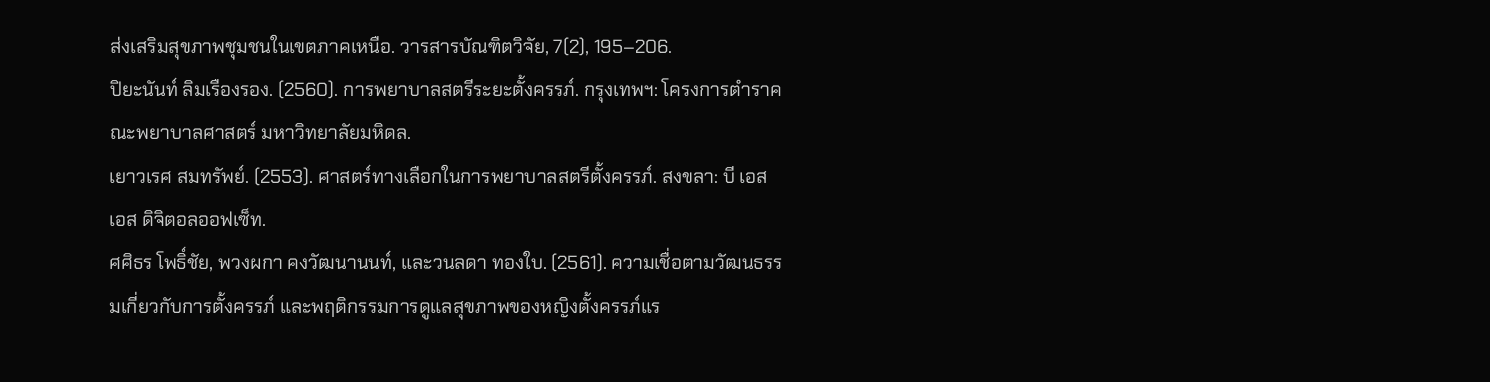ส่งเสริมสุขภาพชุมชนในเขตภาคเหนือ. วารสารบัณฑิตวิจัย, 7(2), 195–206.
ปิยะนันท์ ลิมเรืองรอง. (2560). การพยาบาลสตรีระยะตั้งครรภ์. กรุงเทพฯ: โครงการตำราคณะพยาบาลศาสตร์ มหาวิทยาลัยมหิดล.
เยาวเรศ สมทรัพย์. (2553). ศาสตร์ทางเลือกในการพยาบาลสตรีตั้งครรภ์. สงขลา: บี เอส เอส ดิจิตอลออฟเซ็ท.
ศศิธร โพธิ์ชัย, พวงผกา คงวัฒนานนท์, และวนลดา ทองใบ. (2561). ความเชื่อตามวัฒนธรรมเกี่ยวกับการตั้งครรภ์ และพฤติกรรมการดูแลสุขภาพของหญิงตั้งครรภ์แร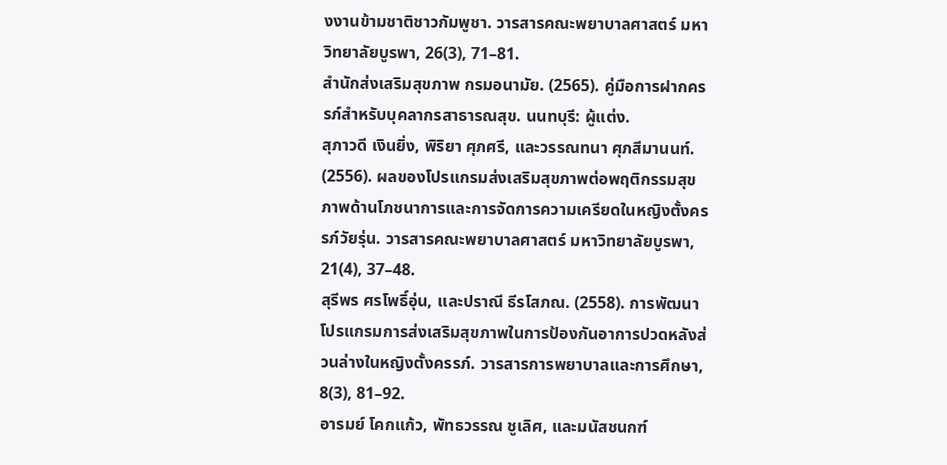งงานข้ามชาติชาวกัมพูชา. วารสารคณะพยาบาลศาสตร์ มหาวิทยาลัยบูรพา, 26(3), 71–81.
สำนักส่งเสริมสุขภาพ กรมอนามัย. (2565). คู่มือการฝากครรภ์สำหรับบุคลากรสาธารณสุข. นนทบุรี: ผู้แต่ง.
สุภาวดี เงินยิ่ง, พิริยา ศุภศรี, และวรรณทนา ศุภสีมานนท์. (2556). ผลของโปรแกรมส่งเสริมสุขภาพต่อพฤติกรรมสุขภาพด้านโภชนาการและการจัดการความเครียดในหญิงตั้งครรภ์วัยรุ่น. วารสารคณะพยาบาลศาสตร์ มหาวิทยาลัยบูรพา, 21(4), 37–48.
สุรีพร ศรโพธิ์อุ่น, และปราณี ธีรโสภณ. (2558). การพัฒนาโปรแกรมการส่งเสริมสุขภาพในการป้องกันอาการปวดหลังส่วนล่างในหญิงตั้งครรภ์. วารสารการพยาบาลและการศึกษา, 8(3), 81–92.
อารมย์ โคกแก้ว, พัทธวรรณ ชูเลิศ, และมนัสชนกฑ์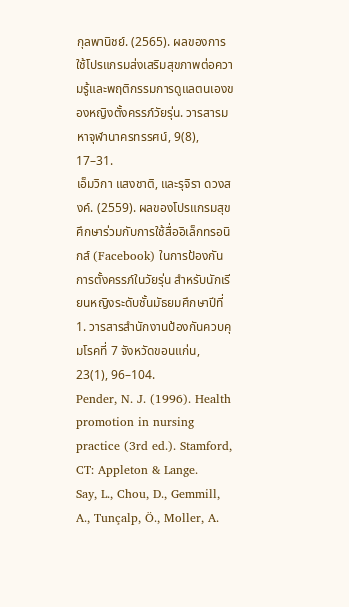กุลพานิชย์. (2565). ผลของการใช้โปรแกรมส่งเสริมสุขภาพต่อความรู้และพฤติกรรมการดูแลตนเองของหญิงตั้งครรภ์วัยรุ่น. วารสารมหาจุฬานาครทรรศน์, 9(8), 17–31.
เอ็มวิกา แสงชาติ, และรุจิรา ดวงสงค์. (2559). ผลของโปรแกรมสุขศึกษาร่วมกับการใช้สื่ออิเล็กทรอนิกส์ (Facebook) ในการป้องกันการตั้งครรภ์ในวัยรุ่น สำหรับนักเรียนหญิงระดับชั้นมัธยมศึกษาปีที่ 1. วารสารสํานักงานป้องกันควบคุมโรคที่ 7 จังหวัดขอนแก่น, 23(1), 96–104.
Pender, N. J. (1996). Health promotion in nursing practice (3rd ed.). Stamford, CT: Appleton & Lange.
Say, L., Chou, D., Gemmill, A., Tunçalp, Ö., Moller, A.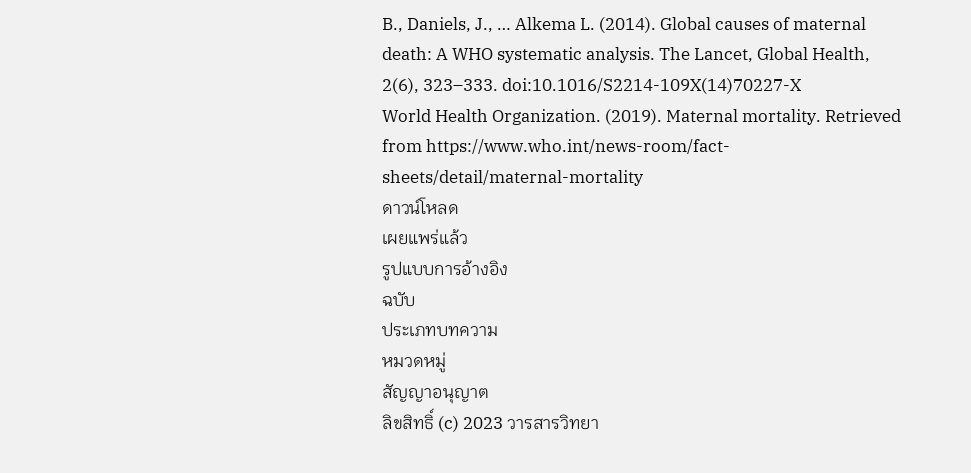B., Daniels, J., … Alkema L. (2014). Global causes of maternal death: A WHO systematic analysis. The Lancet, Global Health, 2(6), 323–333. doi:10.1016/S2214-109X(14)70227-X
World Health Organization. (2019). Maternal mortality. Retrieved from https://www.who.int/news-room/fact-sheets/detail/maternal-mortality
ดาวน์โหลด
เผยแพร่แล้ว
รูปแบบการอ้างอิง
ฉบับ
ประเภทบทความ
หมวดหมู่
สัญญาอนุญาต
ลิขสิทธิ์ (c) 2023 วารสารวิทยา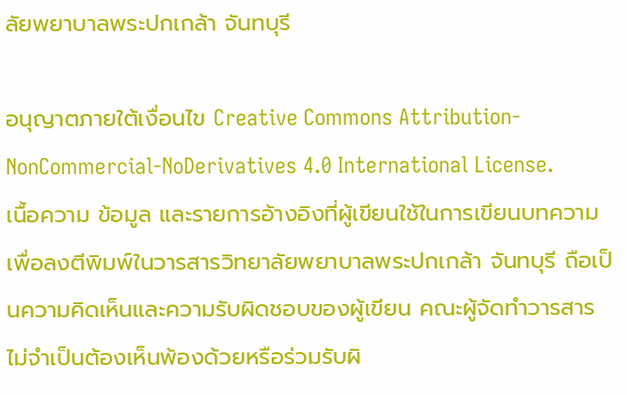ลัยพยาบาลพระปกเกล้า จันทบุรี

อนุญาตภายใต้เงื่อนไข Creative Commons Attribution-NonCommercial-NoDerivatives 4.0 International License.
เนื้อความ ข้อมูล และรายการอ้างอิงที่ผู้เขียนใช้ในการเขียนบทความเพื่อลงตีพิมพ์ในวารสารวิทยาลัยพยาบาลพระปกเกล้า จันทบุรี ถือเป็นความคิดเห็นและความรับผิดชอบของผู้เขียน คณะผู้จัดทำวารสารไม่จำเป็นต้องเห็นพ้องด้วยหรือร่วมรับผิ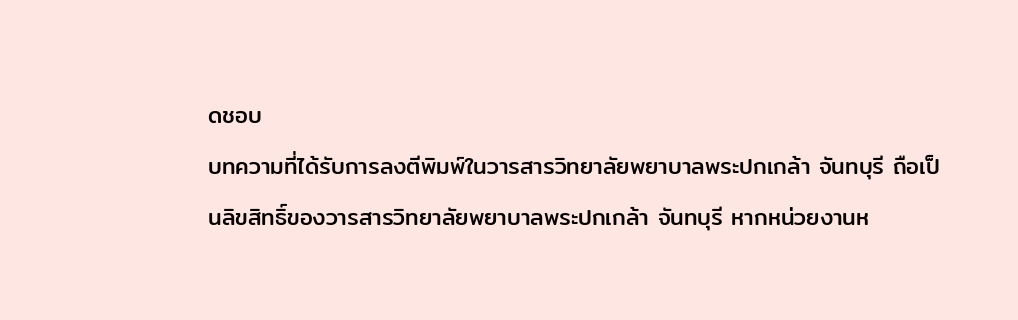ดชอบ
บทความที่ได้รับการลงตีพิมพ์ในวารสารวิทยาลัยพยาบาลพระปกเกล้า จันทบุรี ถือเป็นลิขสิทธิ์ของวารสารวิทยาลัยพยาบาลพระปกเกล้า จันทบุรี หากหน่วยงานห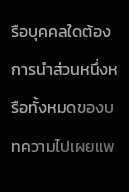รือบุคคลใดต้องการนำส่วนหนึ่งหรือทั้งหมดของบทความไปเผยแพ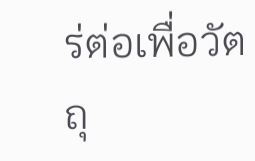ร่ต่อเพื่อวัตถุ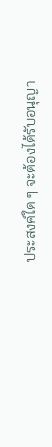ประสงค์ใด ๆ จะต้องได้รับอนุญา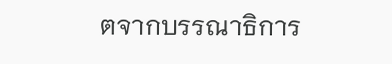ตจากบรรณาธิการ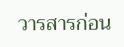วารสารก่อน